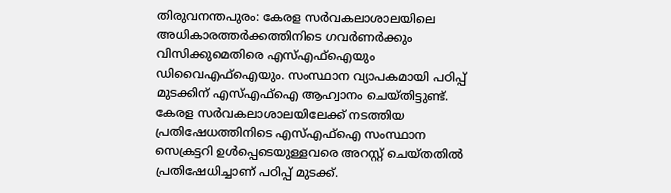തിരുവനന്തപുരം: കേരള സര്‍വകലാശാലയിലെ അധികാരത്തര്‍ക്കത്തിനിടെ ഗവര്‍ണര്‍ക്കും വിസിക്കുമെതിരെ എസ്എഫ്‌ഐയും ഡിവൈഎഫ്‌ഐയും. സംസ്ഥാന വ്യാപകമായി പഠിപ്പ് മുടക്കിന് എസ്എഫ്‌ഐ ആഹ്വാനം ചെയ്തിട്ടുണ്ട്.  കേരള സര്‍വകലാശാലയിലേക്ക് നടത്തിയ പ്രതിഷേധത്തിനിടെ എസ്എഫ്‌ഐ സംസ്ഥാന സെക്രട്ടറി ഉള്‍പ്പെടെയുള്ളവരെ അറസ്റ്റ് ചെയ്തതില്‍ പ്രതിഷേധിച്ചാണ് പഠിപ്പ് മുടക്ക്.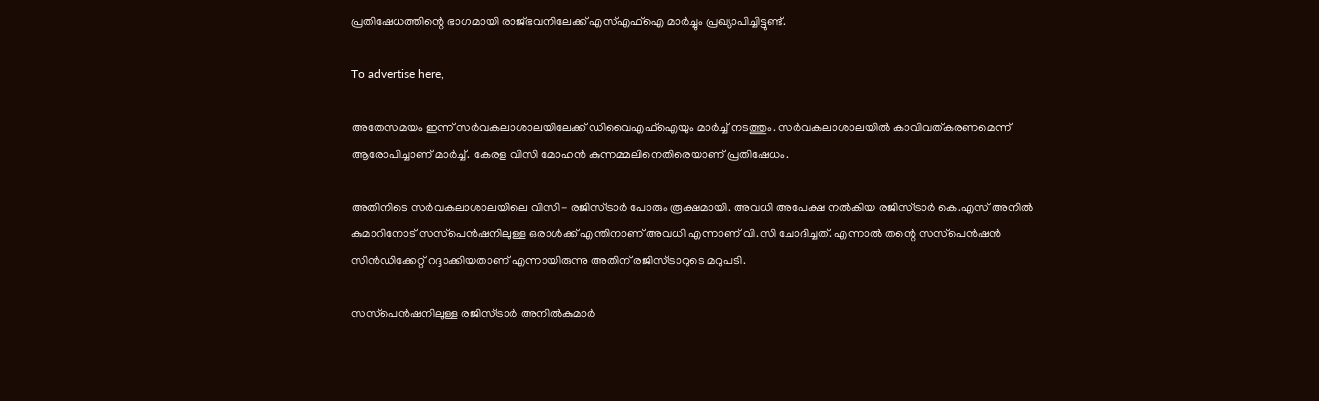പ്രതിഷേധത്തിന്റെ ഭാഗമായി രാജ്ഭവനിലേക്ക് എസ്എഫ്‌ഐ മാര്‍ച്ചും പ്രഖ്യാപിച്ചിട്ടുണ്ട്.

To advertise here,

അതേസമയം ഇന്ന് സര്‍വകലാശാലയിലേക്ക് ഡിവൈഎഫ്‌ഐയും മാര്‍ച്ച് നടത്തും. സര്‍വകലാശാലയില്‍ കാവിവത്കരണമെന്ന് ആരോപിച്ചാണ് മാര്‍ച്ച്. കേരള വിസി മോഹന്‍ കുന്നമ്മലിനെതിരെയാണ് പ്രതിഷേധം.

അതിനിടെ സര്‍വകലാശാലയിലെ വിസി- രജിസ്ട്രാര്‍ പോരും രൂക്ഷമായി. അവധി അപേക്ഷ നല്‍കിയ രജിസ്ട്രാര്‍ കെ.എസ് അനില്‍ കുമാറിനോട് സസ്‌പെന്‍ഷനിലുള്ള ഒരാള്‍ക്ക് എന്തിനാണ് അവധി എന്നാണ് വി.സി ചോദിച്ചത്. എന്നാല്‍ തന്റെ സസ്‌പെന്‍ഷന്‍ സിന്‍ഡിക്കേറ്റ് റദ്ദാക്കിയതാണ് എന്നായിരുന്നു അതിന് രജിസ്ട്രാറുടെ മറുപടി.

സസ്‌പെന്‍ഷനിലുള്ള രജിസ്ട്രാര്‍ അനില്‍കുമാര്‍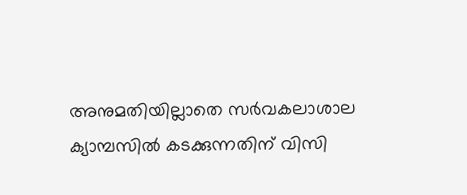അനുമതിയില്ലാതെ സര്‍വകലാശാല ക്യാമ്പസില്‍ കടക്കുന്നതിന് വിസി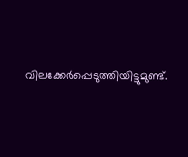വിലക്കേര്‍പ്പെടുത്തിയിട്ടുമുണ്ട്.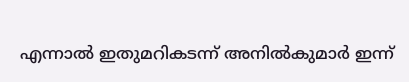എന്നാല്‍ ഇതുമറികടന്ന് അനില്‍കുമാര്‍ ഇന്ന്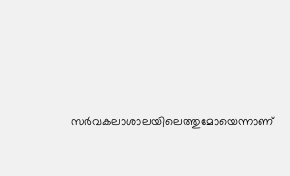സര്‍വകലാശാലയിലെത്തുമോയെന്നാണ്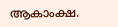ആകാംക്ഷ.